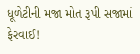ધૂળેટીની મજા મોત રૂપી સજામાં ફેરવાઈ!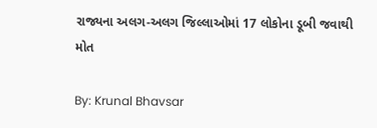રાજ્યના અલગ-અલગ જિલ્લાઓમાં 17 લોકોના ડૂબી જવાથી મોત

By: Krunal Bhavsar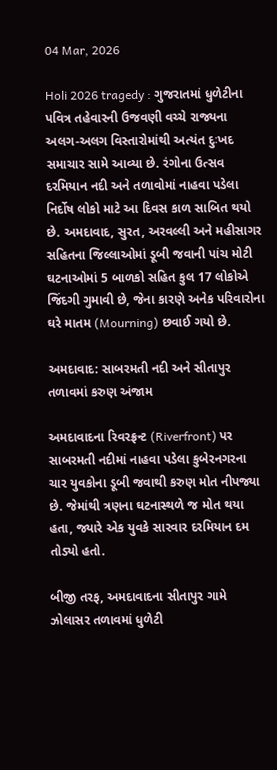04 Mar, 2026

Holi 2026 tragedy : ગુજરાતમાં ધુળેટીના પવિત્ર તહેવારની ઉજવણી વચ્ચે રાજ્યના અલગ-અલગ વિસ્તારોમાંથી અત્યંત દુઃખદ સમાચાર સામે આવ્યા છે. રંગોના ઉત્સવ દરમિયાન નદી અને તળાવોમાં નાહવા પડેલા નિર્દોષ લોકો માટે આ દિવસ કાળ સાબિત થયો છે. અમદાવાદ, સુરત, અરવલ્લી અને મહીસાગર સહિતના જિલ્લાઓમાં ડૂબી જવાની પાંચ મોટી ઘટનાઓમાં 5 બાળકો સહિત કુલ 17 લોકોએ જિંદગી ગુમાવી છે, જેના કારણે અનેક પરિવારોના ઘરે માતમ (Mourning) છવાઈ ગયો છે.

અમદાવાદ: સાબરમતી નદી અને સીતાપુર તળાવમાં કરુણ અંજામ

અમદાવાદના રિવરફ્રન્ટ (Riverfront) પર સાબરમતી નદીમાં નાહવા પડેલા કુબેરનગરના ચાર યુવકોના ડૂબી જવાથી કરુણ મોત નીપજ્યા છે. જેમાંથી ત્રણના ઘટનાસ્થળે જ મોત થયા હતા, જ્યારે એક યુવકે સારવાર દરમિયાન દમ તોડ્યો હતો.

બીજી તરફ, અમદાવાદના સીતાપુર ગામે ઝોલાસર તળાવમાં ધુળેટી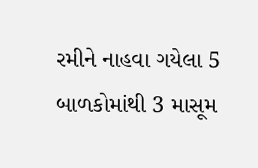રમીને નાહવા ગયેલા 5 બાળકોમાંથી 3 માસૂમ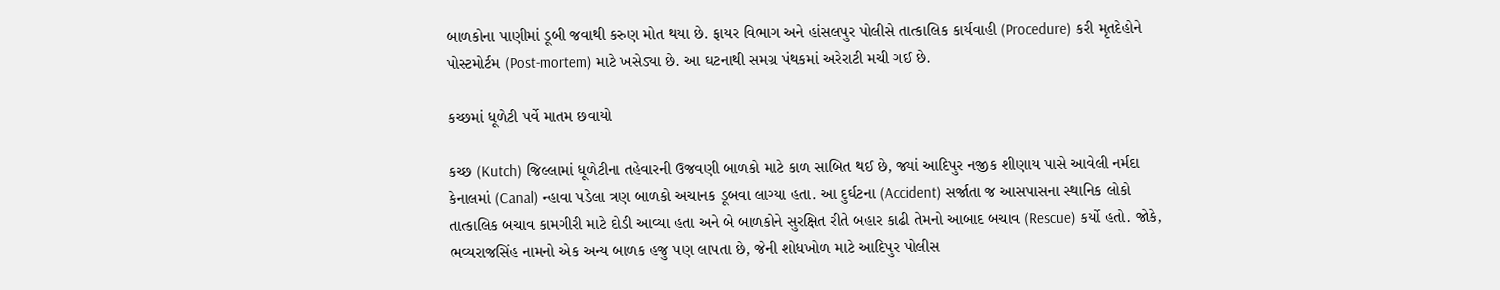બાળકોના પાણીમાં ડૂબી જવાથી કરુણ મોત થયા છે. ફાયર વિભાગ અને હાંસલપુર પોલીસે તાત્કાલિક કાર્યવાહી (Procedure) કરી મૃતદેહોને પોસ્ટમોર્ટમ (Post-mortem) માટે ખસેડ્યા છે. આ ઘટનાથી સમગ્ર પંથકમાં અરેરાટી મચી ગઈ છે.

કચ્છમાં ધૂળેટી પર્વે માતમ છવાયો

કચ્છ (Kutch) જિલ્લામાં ધૂળેટીના તહેવારની ઉજવણી બાળકો માટે કાળ સાબિત થઈ છે, જ્યાં આદિપુર નજીક શીણાય પાસે આવેલી નર્મદા કેનાલમાં (Canal) ન્હાવા પડેલા ત્રણ બાળકો અચાનક ડૂબવા લાગ્યા હતા. આ દુર્ઘટના (Accident) સર્જાતા જ આસપાસના સ્થાનિક લોકો તાત્કાલિક બચાવ કામગીરી માટે દોડી આવ્યા હતા અને બે બાળકોને સુરક્ષિત રીતે બહાર કાઢી તેમનો આબાદ બચાવ (Rescue) કર્યો હતો. જોકે, ભવ્યરાજસિંહ નામનો એક અન્ય બાળક હજુ પણ લાપતા છે, જેની શોધખોળ માટે આદિપુર પોલીસ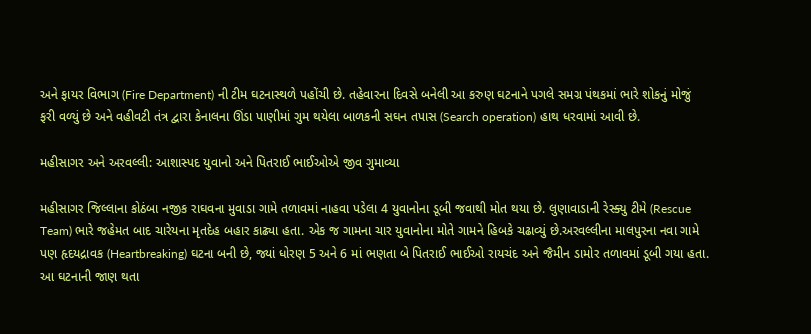અને ફાયર વિભાગ (Fire Department) ની ટીમ ઘટનાસ્થળે પહોંચી છે. તહેવારના દિવસે બનેલી આ કરુણ ઘટનાને પગલે સમગ્ર પંથકમાં ભારે શોકનું મોજું ફરી વળ્યું છે અને વહીવટી તંત્ર દ્વારા કેનાલના ઊંડા પાણીમાં ગુમ થયેલા બાળકની સઘન તપાસ (Search operation) હાથ ધરવામાં આવી છે.

મહીસાગર અને અરવલ્લી: આશાસ્પદ યુવાનો અને પિતરાઈ ભાઈઓએ જીવ ગુમાવ્યા

મહીસાગર જિલ્લાના કોઠંબા નજીક રાઘવના મુવાડા ગામે તળાવમાં નાહવા પડેલા 4 યુવાનોના ડૂબી જવાથી મોત થયા છે. લુણાવાડાની રેસ્ક્યુ ટીમે (Rescue Team) ભારે જહેમત બાદ ચારેયના મૃતદેહ બહાર કાઢ્યા હતા. એક જ ગામના ચાર યુવાનોના મોતે ગામને હિબકે ચઢાવ્યું છે.અરવલ્લીના માલપુરના નવા ગામે પણ હૃદયદ્રાવક (Heartbreaking) ઘટના બની છે, જ્યાં ધોરણ 5 અને 6 માં ભણતા બે પિતરાઈ ભાઈઓ રાયચંદ અને જૈમીન ડામોર તળાવમાં ડૂબી ગયા હતા. આ ઘટનાની જાણ થતા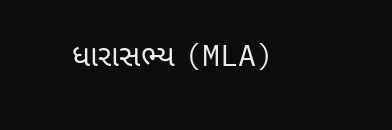ધારાસભ્ય (MLA)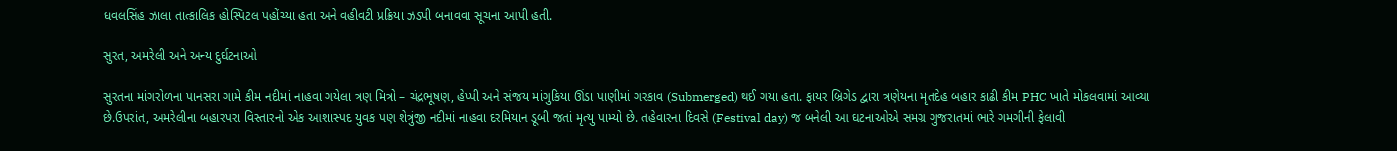ધવલસિંહ ઝાલા તાત્કાલિક હોસ્પિટલ પહોંચ્યા હતા અને વહીવટી પ્રક્રિયા ઝડપી બનાવવા સૂચના આપી હતી.

સુરત, અમરેલી અને અન્ય દુર્ઘટનાઓ

સુરતના માંગરોળના પાનસરા ગામે કીમ નદીમાં નાહવા ગયેલા ત્રણ મિત્રો – ચંદ્રભૂષણ, હેપ્પી અને સંજય માંગુકિયા ઊંડા પાણીમાં ગરકાવ (Submerged) થઈ ગયા હતા. ફાયર બ્રિગેડ દ્વારા ત્રણેયના મૃતદેહ બહાર કાઢી કીમ PHC ખાતે મોકલવામાં આવ્યા છે.ઉપરાંત, અમરેલીના બહારપરા વિસ્તારનો એક આશાસ્પદ યુવક પણ શેત્રુંજી નદીમાં નાહવા દરમિયાન ડૂબી જતાં મૃત્યુ પામ્યો છે. તહેવારના દિવસે (Festival day) જ બનેલી આ ઘટનાઓએ સમગ્ર ગુજરાતમાં ભારે ગમગીની ફેલાવી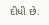દીધી છે.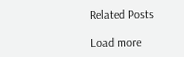Related Posts

Load more